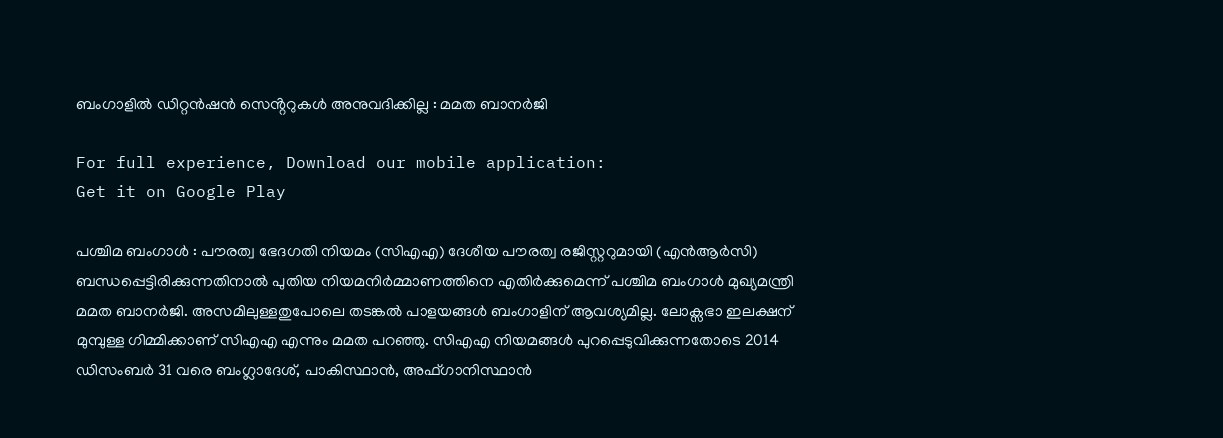ബംഗാളിൽ ഡിറ്റൻഷൻ സെൻ്ററുകൾ അനുവദിക്കില്ല : മമത ബാനർജി

For full experience, Download our mobile application:
Get it on Google Play

പശ്ചിമ ബംഗാൾ : പൗരത്വ ഭേദഗതി നിയമം (സിഎഎ) ദേശീയ പൗരത്വ രജിസ്റ്ററുമായി (എൻആർസി) ബന്ധപ്പെട്ടിരിക്കുന്നതിനാൽ പുതിയ നിയമനിർമ്മാണത്തിനെ എതിർക്കുമെന്ന് പശ്ചിമ ബംഗാൾ മുഖ്യമന്ത്രി മമത ബാനർജി. അസമിലുള്ളതുപോലെ തടങ്കൽ പാളയങ്ങൾ ബംഗാളിന് ആവശ്യമില്ല. ലോക്സഭാ ഇലക്ഷന് മുമ്പുള്ള ഗിമ്മിക്കാണ് സിഎഎ എന്നും മമത പറഞ്ഞു. സിഎഎ നിയമങ്ങൾ പുറപ്പെടുവിക്കുന്നതോടെ 2014 ഡിസംബർ 31 വരെ ബംഗ്ലാദേശ്, പാകിസ്ഥാൻ, അഫ്ഗാനിസ്ഥാൻ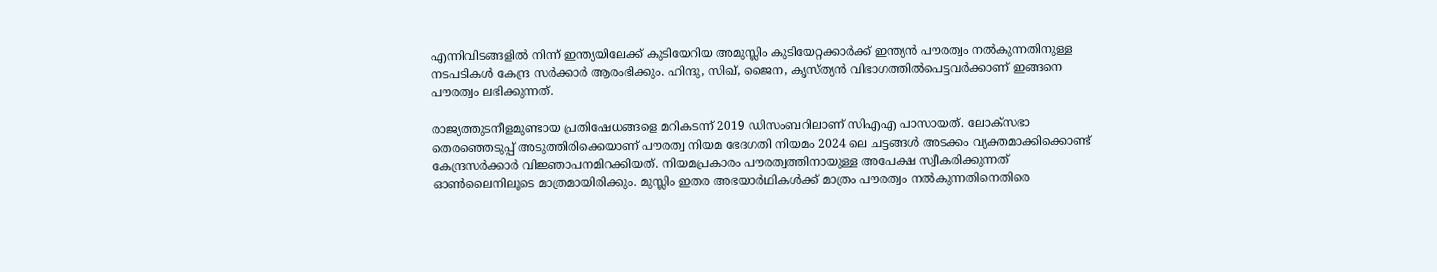എന്നിവിടങ്ങളിൽ നിന്ന് ഇന്ത്യയിലേക്ക് കുടിയേറിയ അമുസ്ലിം കുടിയേറ്റക്കാർക്ക് ഇന്ത്യൻ പൗരത്വം നൽകുന്നതിനുള്ള നടപടികൾ കേന്ദ്ര സർക്കാർ ആരംഭിക്കും. ഹിന്ദു, സിഖ്, ജൈന, കൃസ്ത്യൻ വിഭാഗത്തിൽപെട്ടവർക്കാണ് ഇങ്ങനെ പൗരത്വം ലഭിക്കുന്നത്.

രാജ്യത്തുടനീളമുണ്ടായ പ്രതിഷേധങ്ങളെ മറികടന്ന് 2019 ഡിസംബറിലാണ് സിഎഎ പാസായത്. ലോക്സഭാ തെരഞ്ഞെടുപ്പ് അടുത്തിരിക്കെയാണ് പൗരത്വ നിയമ ഭേദഗതി നിയമം 2024 ലെ ചട്ടങ്ങൾ അടക്കം വ്യക്തമാക്കിക്കൊണ്ട് കേന്ദ്രസര്‍ക്കാര്‍ വിജ്ഞാപനമിറക്കിയത്. നിയമപ്രകാരം പൗരത്വത്തിനായുള്ള അപേക്ഷ സ്വീകരിക്കുന്നത് ഓൺലൈനിലൂടെ മാത്രമായിരിക്കും. മുസ്ലിം ഇതര അഭയാർഥികൾക്ക് മാത്രം പൗരത്വം നൽകുന്നതിനെതിരെ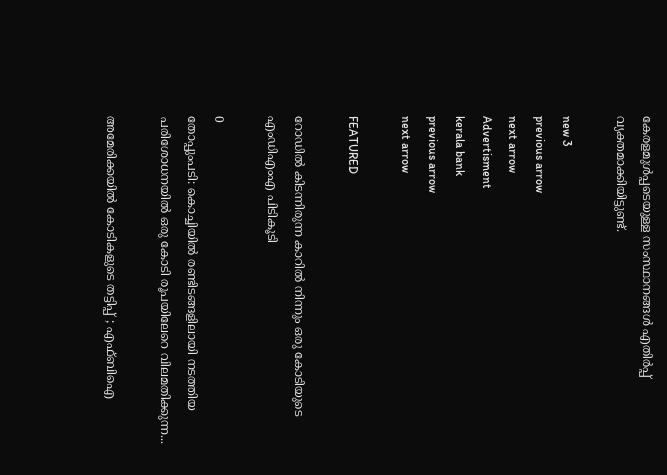കേരളമുൾപ്പടെയുള്ള സംസ്ഥാനങ്ങൾ എതിർപ്പ് വ്യക്തമാക്കിയിട്ടുണ്ട്.

new 3
previous arrow
next arrow
Advertisment
kerala bank
previous arrow
next arrow

FEATURED

റോഡിൽ കിടന്നിരുന്ന കാറിൽ നിന്നും ഒരു കോടിയുടെ എംഡിഎംഎ പിടികൂടി

0
തോപ്പുംപടി: കൊച്ചിയിൽ രണ്ടിടങ്ങളിലായി നടത്തിയ പരിശോധനയിൽ ഒരു കോടി രൂപയിലേറെ വിലമതിക്കുന്ന...

അമേരിക്കയിൽ കോടികളുടെ തട്ടിപ്പ് ; എഫ്ബിഐ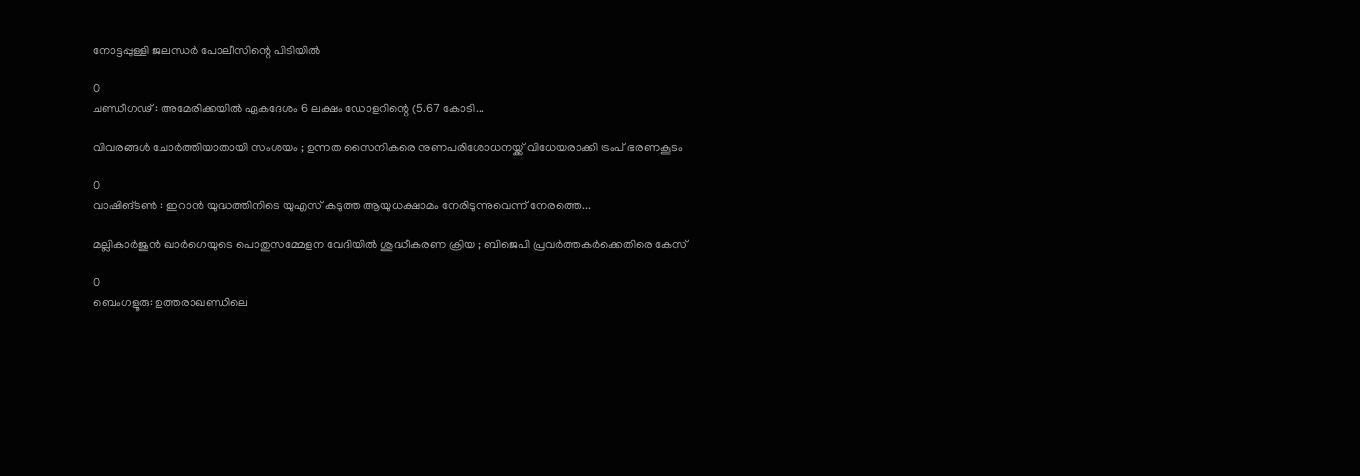നോട്ടപ്പുള്ളി ജലന്ധർ പോലീസിന്റെ പിടിയിൽ

0
ചണ്ഡീഗഢ് : അമേരിക്കയിൽ ഏകദേശം 6 ലക്ഷം ഡോളറിന്റെ (5.67 കോടി...

വിവരങ്ങൾ ചോർത്തിയാതായി സംശയം ; ഉന്നത സൈനികരെ നുണപരിശോധനയ്ക്ക് വിധേയരാക്കി ട്രംപ് ഭരണകൂടം

0
വാഷിങ്ടൺ : ഇറാൻ യുദ്ധത്തിനിടെ യുഎസ് കടുത്ത ആയുധക്ഷാമം നേരിടുന്നുവെന്ന് നേരത്തെ...

മല്ലികാർജുൻ ഖാർഗെയുടെ പൊതുസമ്മേളന വേദിയിൽ ശുദ്ധീകരണ ക്രിയ ; ബിജെപി പ്രവർത്തകർക്കെതിരെ കേസ്

0
ബെംഗളൂരു: ഉത്തരാഖണ്ഡിലെ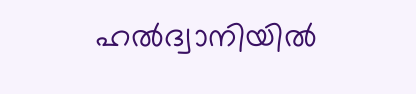ഹൽദ്വാനിയിൽ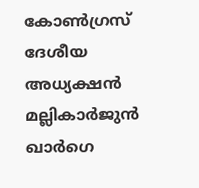കോൺഗ്രസ് ദേശീയ അധ്യക്ഷൻ മല്ലികാർജുൻ ഖാർഗെ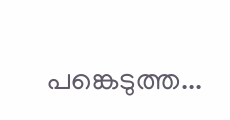പങ്കെടുത്ത...